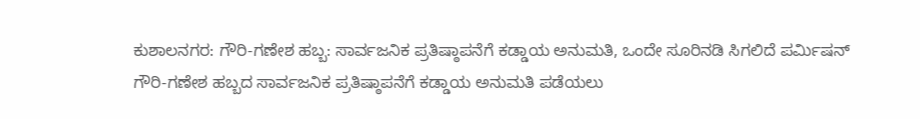ಕುಶಾಲನಗರ: ಗೌರಿ-ಗಣೇಶ ಹಬ್ಬ: ಸಾರ್ವಜನಿಕ ಪ್ರತಿಷ್ಠಾಪನೆಗೆ ಕಡ್ಡಾಯ ಅನುಮತಿ, ಒಂದೇ ಸೂರಿನಡಿ ಸಿಗಲಿದೆ ಪರ್ಮಿಷನ್
ಗೌರಿ-ಗಣೇಶ ಹಬ್ಬದ ಸಾರ್ವಜನಿಕ ಪ್ರತಿಷ್ಠಾಪನೆಗೆ ಕಡ್ಡಾಯ ಅನುಮತಿ ಪಡೆಯಲು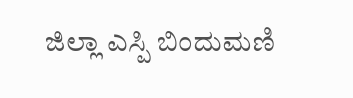ಜಿಲ್ಲಾ ಎಸ್ಪಿ ಬಿಂದುಮಣಿ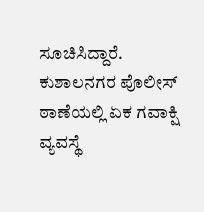ಸೂಚಿಸಿದ್ದಾರೆ. ಕುಶಾಲನಗರ ಪೊಲೀಸ್ ಠಾಣೆಯಲ್ಲಿ ಏಕ ಗವಾಕ್ಷಿ ವ್ಯವಸ್ಥೆ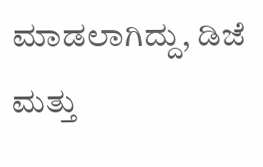ಮಾಡಲಾಗಿದ್ದು, ಡಿಜೆ ಮತ್ತು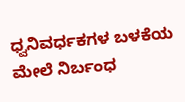ಧ್ವನಿವರ್ಧಕಗಳ ಬಳಕೆಯ ಮೇಲೆ ನಿರ್ಬಂಧ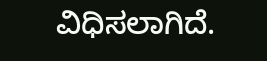ವಿಧಿಸಲಾಗಿದೆ.